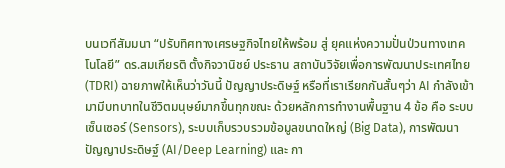บนเวทีสัมมนา “ปรับทิศทางเศรษฐกิจไทยให้พร้อม สู่ ยุคแห่งความปั่นป่วนทางเทคโนโลยี” ดร.สมเกียรติ ตั้งกิจวานิชย์ ประธาน สถาบันวิจัยเพื่อการพัฒนาประเทศไทย (TDRI) ฉายภาพให้เห็นว่าวันนี้ ปัญญาประดิษฐ์ หรือที่เราเรียกกันสั้นๆว่า AI กำลังเข้ามามีบทบาทในชีวิตมนุษย์มากขึ้นทุกขณะ ด้วยหลักการทำงานพื้นฐาน 4 ข้อ คือ ระบบเซ็นเซอร์ (Sensors), ระบบเก็บรวบรวมข้อมูลขนาดใหญ่ (Big Data), การพัฒนาปัญญาประดิษฐ์ (AI/Deep Learning) และ กา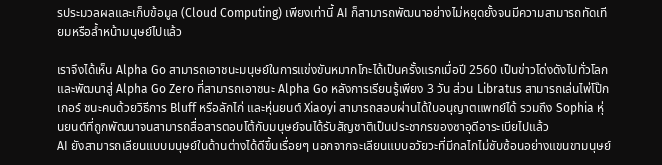รประมวลผลและเก็บข้อมูล (Cloud Computing) เพียงเท่านี้ AI ก็สามารถพัฒนาอย่างไม่หยุดยั้งจนมีความสามารถทัดเทียมหรือล้ำหน้ามนุษย์ไปแล้ว

เราจึงได้เห็น Alpha Go สามารถเอาชนะมนุษย์ในการแข่งขันหมากโกะได้เป็นครั้งแรกเมื่อปี 2560 เป็นข่าวโด่งดังไปทั่วโลก และพัฒนาสู่ Alpha Go Zero ที่สามารถเอาชนะ Alpha Go หลังการเรียนรู้เพียง 3 วัน ส่วน Libratus สามารถเล่นไพ่โป๊กเกอร์ ชนะคนด้วยวิธีการ Bluff หรือลักไก่ และหุ่นยนต์ Xiaoyi สามารถสอบผ่านได้ใบอนุญาตแพทย์ได้ รวมถึง Sophia หุ่นยนต์ที่ถูกพัฒนาจนสามารถสื่อสารตอบโต้กับมนุษย์จนได้รับสัญชาติเป็นประชากรของซาอุดีอาระเบียไปแล้ว
AI ยังสามารถเลียนแบบมนุษย์ในด้านต่างได้ดีขึ้นเรื่อยๆ นอกจากจะเลียนแบบอวัยวะที่มีกลไกไม่ซับซ้อนอย่างแขนขามนุษย์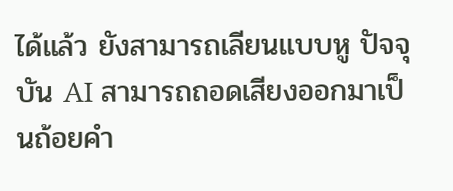ได้แล้ว ยังสามารถเลียนแบบหู ปัจจุบัน AI สามารถถอดเสียงออกมาเป็นถ้อยคำ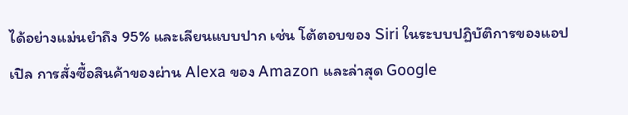ได้อย่างแม่นยำถึง 95% และเลียนแบบปาก เช่น โต้ตอบของ Siri ในระบบปฏิบัติการของแอปเปิล การสั่งซื้อสินค้าของผ่าน Alexa ของ Amazon และล่าสุด Google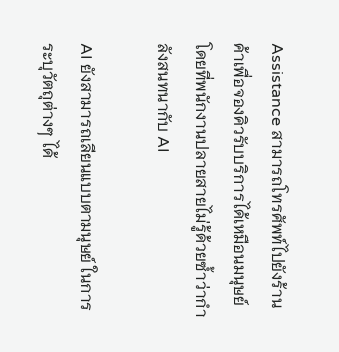Assistance สามารถโทรศัพท์ไปยังร้านค้าเพื่อจองคิวรับบริการได้เหมือนมนุษย์ โดยที่พนักงานปลายสายไม่รู้ด้วยซ้ำว่ากำลังสนทนากับ AI

AI ยังสามารถเลียนแบบตามนุษย์ ในการระบุวัตถุต่างๆ ได้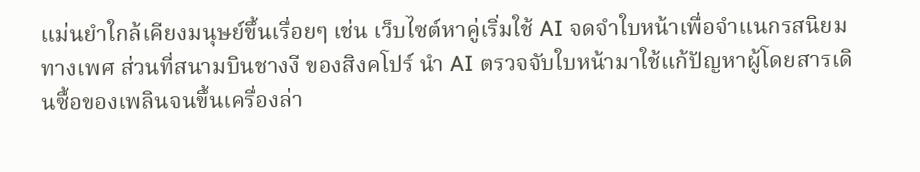แม่นยำใกล้เคียงมนุษย์ขึ้นเรื่อยๆ เช่น เว็บไซต์หาคู่เริ่มใช้ AI จดจำใบหน้าเพื่อจำแนกรสนิยมทางเพศ ส่วนที่สนามบินชางงี ของสิงคโปร์ นำ AI ตรวจจับใบหน้ามาใช้แก้ปัญหาผู้โดยสารเดินซื้อของเพลินจนขึ้นเครื่องล่า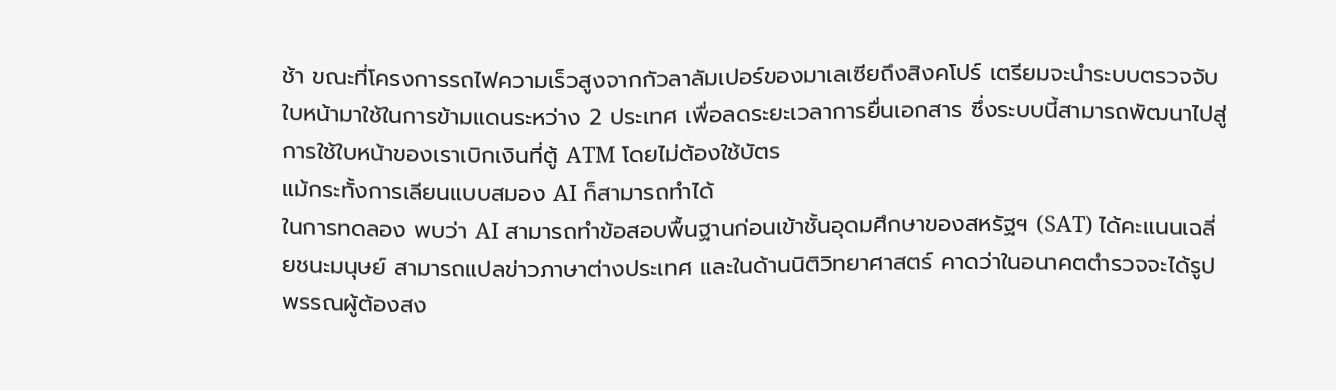ช้า ขณะที่โครงการรถไฟความเร็วสูงจากกัวลาลัมเปอร์ของมาเลเซียถึงสิงคโปร์ เตรียมจะนำระบบตรวจจับใบหน้ามาใช้ในการข้ามแดนระหว่าง 2 ประเทศ เพื่อลดระยะเวลาการยื่นเอกสาร ซึ่งระบบนี้สามารถพัฒนาไปสู่การใช้ใบหน้าของเราเบิกเงินที่ตู้ ATM โดยไม่ต้องใช้บัตร
แม้กระทั้งการเลียนแบบสมอง AI ก็สามารถทำได้
ในการทดลอง พบว่า AI สามารถทำข้อสอบพื้นฐานก่อนเข้าชั้นอุดมศึกษาของสหรัฐฯ (SAT) ได้คะแนนเฉลี่ยชนะมนุษย์ สามารถแปลข่าวภาษาต่างประเทศ และในด้านนิติวิทยาศาสตร์ คาดว่าในอนาคตตำรวจจะได้รูปพรรณผู้ต้องสง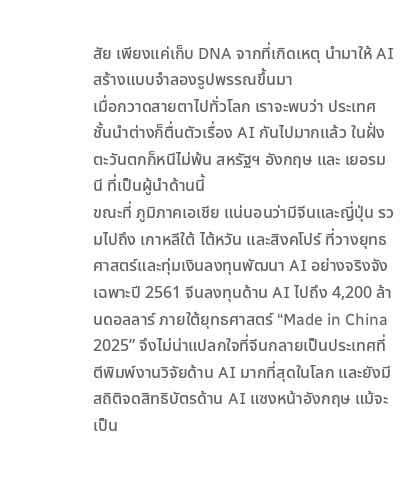สัย เพียงแค่เก็บ DNA จากที่เกิดเหตุ นำมาให้ AI สร้างแบบจำลองรูปพรรณขึ้นมา
เมื่อกวาดสายตาไปทั่วโลก เราจะพบว่า ประเทศชั้นนำต่างก็ตื่นตัวเรื่อง AI กันไปมากแล้ว ในฝั่งตะวันตกก็หนีไม่พ้น สหรัฐฯ อังกฤษ และ เยอรมนี ที่เป็นผู้นำด้านนี้
ขณะที่ ภูมิภาคเอเชีย แน่นอนว่ามีจีนและญี่ปุ่น รวมไปถึง เกาหลีใต้ ไต้หวัน และสิงคโปร์ ที่วางยุทธศาสตร์และทุ่มเงินลงทุนพัฒนา AI อย่างจริงจัง เฉพาะปี 2561 จีนลงทุนด้าน AI ไปถึง 4,200 ล้านดอลลาร์ ภายใต้ยุทธศาสตร์ “Made in China 2025” จึงไม่น่าแปลกใจที่จีนกลายเป็นประเทศที่ตีพิมพ์งานวิจัยด้าน AI มากที่สุดในโลก และยังมีสถิติจดสิทธิบัตรด้าน AI แซงหน้าอังกฤษ แม้จะเป็น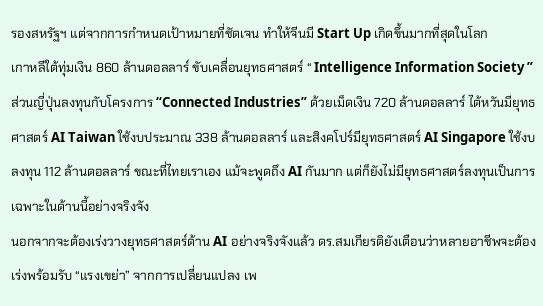รองสหรัฐฯ แต่จากการกำหนดเป้าหมายที่ชัดเจน ทำให้จีนมี Start Up เกิดขึ้นมากที่สุดในโลก
เกาหลีใต้ทุ่มเงิน 860 ล้านดอลลาร์ ขับเคลื่อนยุทธศาสตร์ “ Intelligence Information Society ” ส่วนญี่ปุ่นลงทุนกับโครงการ “Connected Industries” ด้วยเม็ดเงิน 720 ล้านดอลลาร์ ไต้หวันมียุทธศาสตร์ AI Taiwan ใช้งบประมาณ 338 ล้านดอลลาร์ และสิงคโปร์มียุทธศาสตร์ AI Singapore ใช้งบลงทุน 112 ล้านดอลลาร์ ขณะที่ไทยเราเอง แม้จะพูดถึง AI กันมาก แต่ก็ยังไม่มียุทธศาสตร์ลงทุนเป็นการเฉพาะในด้านนี้อย่างจริงจัง
นอกจากจะต้องเร่งวางยุทธศาสตร์ด้าน AI อย่างจริงจังแล้ว ดร.สมเกียรติยังเตือนว่าหลายอาชีพจะต้องเร่งพร้อมรับ “แรงเขย่า” จากการเปลี่ยนแปลง เพ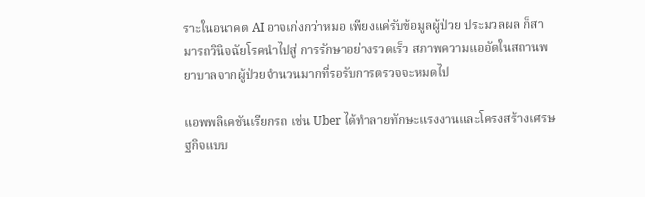ราะในอนาคต AI อาจเก่งกว่าหมอ เพียงแค่รับข้อมูลผู้ป่วย ประมวลผล ก็สามารถวินิจฉัยโรคนำไปสู่ การรักษาอย่างรวดเร็ว สภาพความแออัดในสถานพยาบาลจากผู้ป่วยจำนวนมากที่รอรับการตรวจจะหมดไป

แอพพลิเคชันเรียกรถ เช่น Uber ได้ทำลายทักษะแรงงานและโครงสร้างเศรษฐกิจแบบ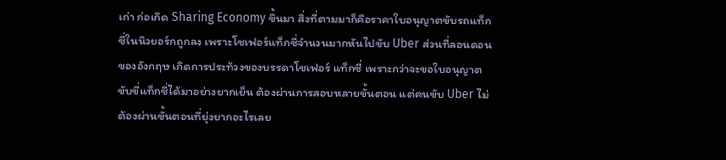เก่า ก่อเกิด Sharing Economy ขึ้นมา สิ่งที่ตามมาก็คือราคาใบอนุญาตขับรถแท็กซี่ในนิวยอร์กถูกลง เพราะโชเฟอร์แท็กซี่จำนวนมากหันไปขับ Uber ส่วนที่ลอนดอนของอังกฤษ เกิดการประท้วงของบรรดาโชเฟอร์ แท็กซี่ เพราะกว่าจะขอใบอนุญาตขับขี่แท็กซี่ได้มาอย่างยากเย็น ต้องผ่านการสอบหลายขั้นตอน แต่คนขับ Uber ไม่ต้องผ่านขั้นตอนที่ยุ่งยากอะไรเลย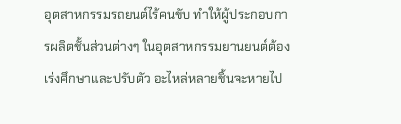อุตสาหกรรมรถยนต์ไร้คนขับ ทำให้ผู้ประกอบการผลิตชั้นส่วนต่างๆ ในอุตสาหกรรมยานยนต์ต้องเร่งศึกษาและปรับตัว อะไหล่หลายชิ้นจะหายไป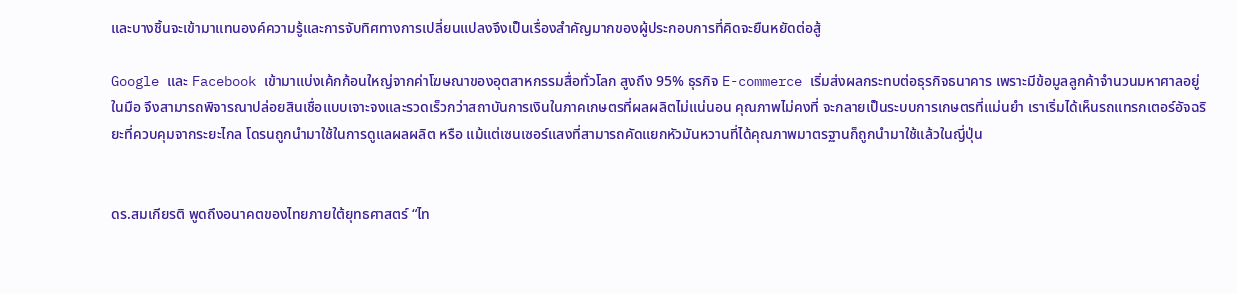และบางชิ้นจะเข้ามาแทนองค์ความรู้และการจับทิศทางการเปลี่ยนแปลงจึงเป็นเรื่องสำคัญมากของผู้ประกอบการที่คิดจะยืนหยัดต่อสู้

Google และ Facebook เข้ามาแบ่งเค้กก้อนใหญ่จากค่าโฆษณาของอุตสาหกรรมสื่อทั่วโลก สูงถึง 95% ธุรกิจ E-commerce เริ่มส่งผลกระทบต่อธุรกิจธนาคาร เพราะมีข้อมูลลูกค้าจำนวนมหาศาลอยู่ในมือ จึงสามารถพิจารณาปล่อยสินเชื่อแบบเจาะจงและรวดเร็วกว่าสถาบันการเงินในภาคเกษตรที่ผลผลิตไม่แน่นอน คุณภาพไม่คงที่ จะกลายเป็นระบบการเกษตรที่แม่นยำ เราเริ่มได้เห็นรถแทรกเตอร์อัจฉริยะที่ควบคุมจากระยะไกล โดรนถูกนำมาใช้ในการดูแลผลผลิต หรือ แม้แต่เซนเซอร์แสงที่สามารถคัดแยกหัวมันหวานที่ได้คุณภาพมาตรฐานก็ถูกนำมาใช้แล้วในญี่ปุ่น


ดร.สมเกียรติ พูดถึงอนาคตของไทยภายใต้ยุทธศาสตร์ “ไท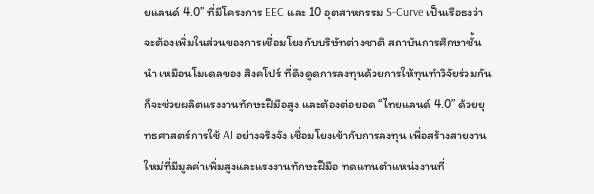ยแลนด์ 4.0” ที่มีโครงการ EEC และ 10 อุตสาหกรรม S-Curve เป็นเรือธงว่า จะต้องเพิ่มในส่วนของการเชื่อมโยงกับบริษัทต่างชาติ สถาบันการศึกษาชั้นนำ เหมือนโมเดลของ สิงคโปร์ ที่ดึงดูดการลงทุนด้วยการให้ทุนทำวิจัยร่วมกัน ก็จะช่วยผลิตแรงงานทักษะฝีมือสูง และต้องต่อยอด “ไทยแลนด์ 4.0” ด้วยยุทธศาสตร์การใช้ AI อย่างจริงจัง เชื่อมโยงเข้ากับการลงทุน เพื่อสร้างสายงานใหม่ที่มีมูลค่าเพิ่มสูงและแรงงานทักษะฝีมือ ทดแทนตำแหน่งงานที่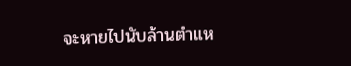จะหายไปนับล้านตำแห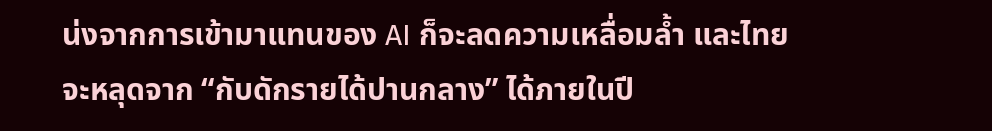น่งจากการเข้ามาแทนของ AI ก็จะลดความเหลื่อมล้ำ และไทยจะหลุดจาก “กับดักรายได้ปานกลาง” ได้ภายในปี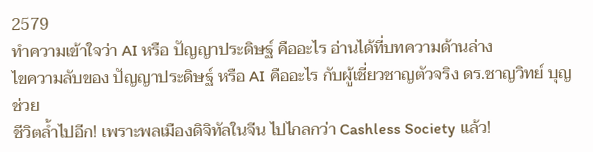2579
ทำความเข้าใจว่า AI หรือ ปัญญาประดิษฐ์ คืออะไร อ่านได้ที่บทความด้านล่าง
ไขความลับของ ปัญญาประดิษฐ์ หรือ AI คืออะไร กับผู้เชี่ยวชาญตัวจริง ดร.ชาญวิทย์ บุญช่วย
ชีวิตล้ำไปอีก! เพราะพลเมืองดิจิทัลในจีน ไปไกลกว่า Cashless Society แล้ว!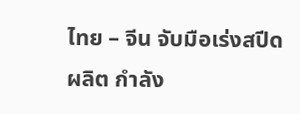ไทย – จีน จับมือเร่งสปีด ผลิต กำลัง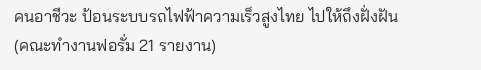คนอาชีวะ ป้อนระบบรถไฟฟ้าความเร็วสูงไทย ไปให้ถึงฝั่งฝัน
(คณะทำงานฟอรั่ม 21 รายงาน)